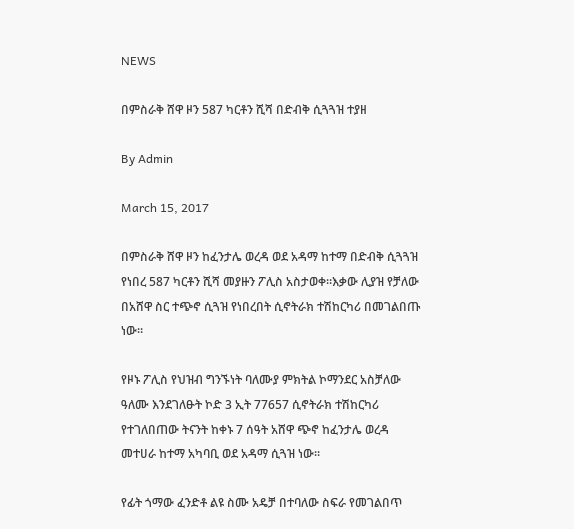NEWS

በምስራቅ ሸዋ ዞን 587 ካርቶን ሺሻ በድብቅ ሲጓጓዝ ተያዘ

By Admin

March 15, 2017

በምስራቅ ሸዋ ዞን ከፈንታሌ ወረዳ ወደ አዳማ ከተማ በድብቅ ሲጓጓዝ የነበረ 587 ካርቶን ሺሻ መያዙን ፖሊስ አስታወቀ።እቃው ሊያዝ የቻለው በአሸዋ ስር ተጭኖ ሲጓዝ የነበረበት ሲኖትራክ ተሽከርካሪ በመገልበጡ ነው።

የዞኑ ፖሊስ የህዝብ ግንኙነት ባለሙያ ምክትል ኮማንደር አስቻለው ዓለሙ እንደገለፁት ኮድ 3 ኢት 77657 ሲኖትራክ ተሽከርካሪ የተገለበጠው ትናንት ከቀኑ 7 ሰዓት አሸዋ ጭኖ ከፈንታሌ ወረዳ መተሀራ ከተማ አካባቢ ወደ አዳማ ሲጓዝ ነው።

የፊት ጎማው ፈንድቶ ልዩ ስሙ አዴቻ በተባለው ስፍራ የመገልበጥ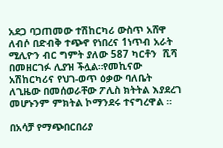አደጋ ባጋጠመው ተሽከርካሪ ውስጥ አሸዋ ለብሶ በድብቅ ተጭኖ የነበረና 1ነጥብ አራት ሚሊዮን ብር ግምት ያለው 587 ካርቶን  ሺሻ በመዘርገፉ ሊያዝ ችሏል።የመኪናው አሽከርካሪና የህገ-ወጥ ዕቃው ባለቤት ለጊዜው በመሰወራቸው ፖሊስ ክትትል እያደረገ መሆኑንም ምክትል ኮማንደሩ ተናግረዋል ።

በአሳቻ የማጭበርበሪያ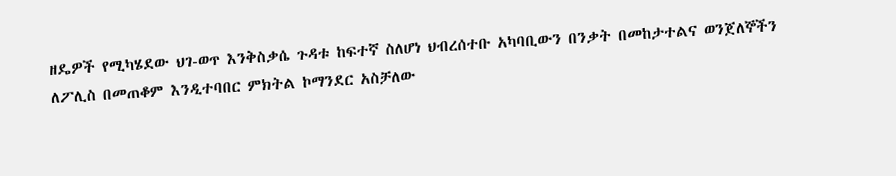ዘዴዎች የሚካሄደው ህገ-ወጥ እንቅስቃሴ ጉዳቱ ከፍተኛ ስለሆነ ህብረሰተቡ አካባቢውን በንቃት በመከታተልና ወንጀለኞችን ለፖሊስ በመጠቆም እንዲተባበር ምክትል ኮማንደር አስቻለው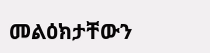መልዕክታቸውን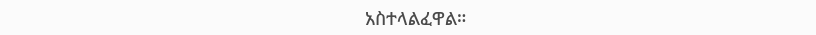አስተላልፈዋል።